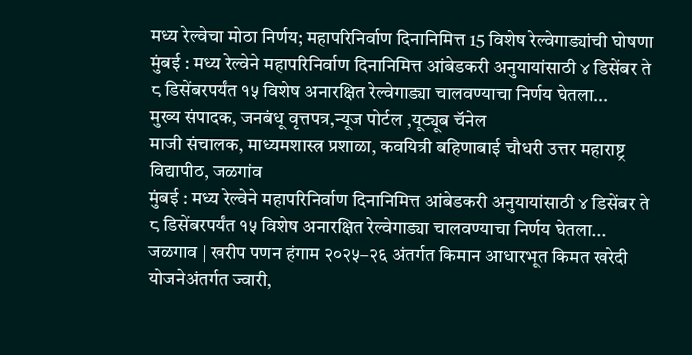मध्य रेल्वेचा मोठा निर्णय; महापरिनिर्वाण दिनानिमित्त 15 विशेष रेल्वेगाड्यांची घोषणा
मुंबई : मध्य रेल्वेने महापरिनिर्वाण दिनानिमित्त आंबेडकरी अनुयायांसाठी ४ डिसेंबर ते ८ डिसेंबरपर्यंत १५ विशेष अनारक्षित रेल्वेगाड्या चालवण्याचा निर्णय घेतला...
मुख्य संपादक, जनबंधू वृत्तपत्र,न्यूज पोर्टल ,यूट्यूब चॅनेल
माजी संचालक, माध्यमशास्त्र प्रशाळा, कवयित्री बहिणाबाई चौधरी उत्तर महाराष्ट्र विद्यापीठ, जळगांव
मुंबई : मध्य रेल्वेने महापरिनिर्वाण दिनानिमित्त आंबेडकरी अनुयायांसाठी ४ डिसेंबर ते ८ डिसेंबरपर्यंत १५ विशेष अनारक्षित रेल्वेगाड्या चालवण्याचा निर्णय घेतला...
जळगाव | खरीप पणन हंगाम २०२५–२६ अंतर्गत किमान आधारभूत किमत खरेदी योजनेअंतर्गत ज्वारी,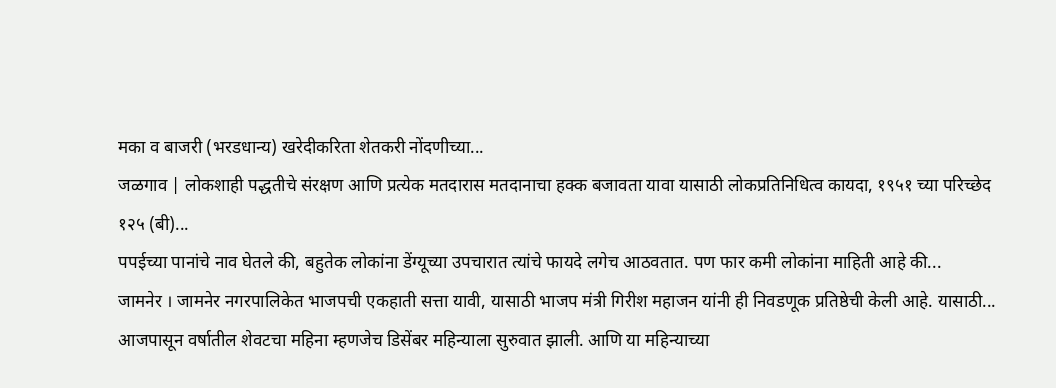मका व बाजरी (भरडधान्य) खरेदीकरिता शेतकरी नोंदणीच्या...
जळगाव | लोकशाही पद्धतीचे संरक्षण आणि प्रत्येक मतदारास मतदानाचा हक्क बजावता यावा यासाठी लोकप्रतिनिधित्व कायदा, १९५१ च्या परिच्छेद १२५ (बी)...
पपईच्या पानांचे नाव घेतले की, बहुतेक लोकांना डेंग्यूच्या उपचारात त्यांचे फायदे लगेच आठवतात. पण फार कमी लोकांना माहिती आहे की...
जामनेर । जामनेर नगरपालिकेत भाजपची एकहाती सत्ता यावी, यासाठी भाजप मंत्री गिरीश महाजन यांनी ही निवडणूक प्रतिष्ठेची केली आहे. यासाठी...
आजपासून वर्षातील शेवटचा महिना म्हणजेच डिसेंबर महिन्याला सुरुवात झाली. आणि या महिन्याच्या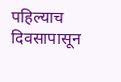पहिल्याच दिवसापासून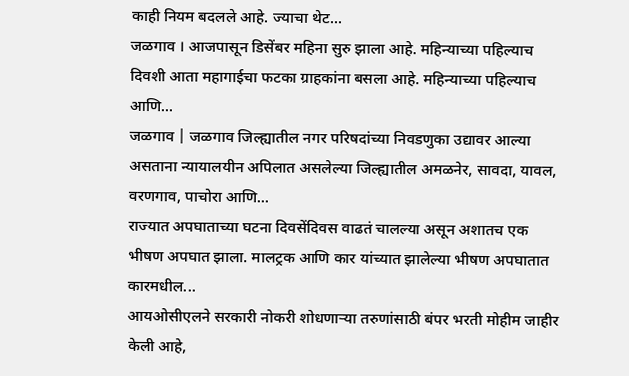काही नियम बदलले आहे. ज्याचा थेट...
जळगाव । आजपासून डिसेंबर महिना सुरु झाला आहे. महिन्याच्या पहिल्याच दिवशी आता महागाईचा फटका ग्राहकांना बसला आहे. महिन्याच्या पहिल्याच आणि...
जळगाव | जळगाव जिल्ह्यातील नगर परिषदांच्या निवडणुका उद्यावर आल्या असताना न्यायालयीन अपिलात असलेल्या जिल्ह्यातील अमळनेर, सावदा, यावल, वरणगाव, पाचोरा आणि...
राज्यात अपघाताच्या घटना दिवसेंदिवस वाढतं चालल्या असून अशातच एक भीषण अपघात झाला. मालट्रक आणि कार यांच्यात झालेल्या भीषण अपघातात कारमधील...
आयओसीएलने सरकारी नोकरी शोधणाऱ्या तरुणांसाठी बंपर भरती मोहीम जाहीर केली आहे,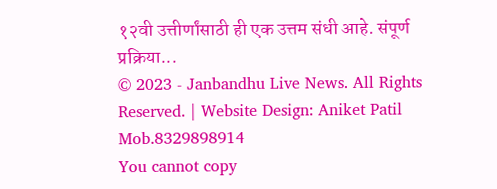१२वी उत्तीर्णांसाठी ही एक उत्तम संधी आहे. संपूर्ण प्रक्रिया...
© 2023 - Janbandhu Live News. All Rights Reserved. | Website Design: Aniket Patil Mob.8329898914
You cannot copy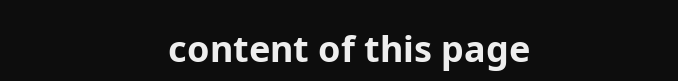content of this page